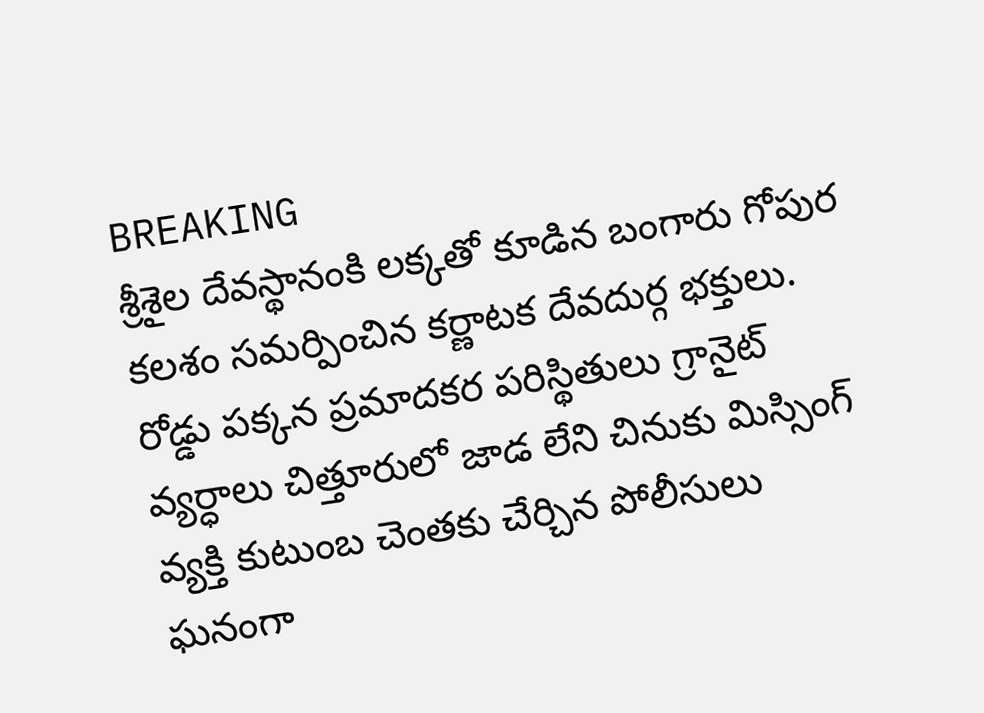BREAKING
శ్రీశైల దేవస్థానంకి లక్కతో కూడిన బంగారు గోపుర కలశం సమర్పించిన కర్ణాటక దేవదుర్గ భక్తులు. రోడ్డు పక్కన ప్రమాదకర పరిస్థితులు గ్రానైట్ వ్యర్ధాలు చిత్తూరులో జాడ లేని చినుకు మిస్సింగ్ వ్యక్తి కుటుంబ చెంతకు చేర్చిన పోలీసులు ఘనంగా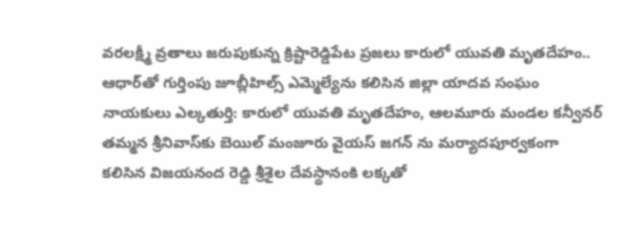వరలక్ష్మీ వ్రతాలు జరుపుకున్న క్రిష్టారెడ్డిపేట ప్రజలు కారులో యువతి మృతదేహం.. ఆధార్‌తో గుర్తింపు జూబ్లీహిల్స్ ఎమ్మెల్యేను కలిసిన జిల్లా యాదవ సంఘం నాయకులు ఎల్కతుర్తి: కారులో యువతి మృతదేహం, ఆలమూరు మండల కన్వీనర్ తమ్మన శ్రీనివాస్‌కు బెయిల్ మంజూరు వైయస్ జగన్ ను మర్యాదపూర్వకంగా కలిసిన విజయనంద రెడ్డి శ్రీశైల దేవస్థానంకి లక్కతో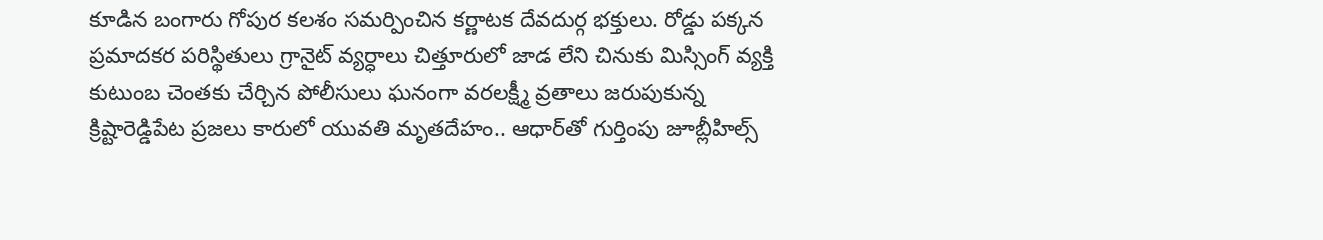కూడిన బంగారు గోపుర కలశం సమర్పించిన కర్ణాటక దేవదుర్గ భక్తులు. రోడ్డు పక్కన ప్రమాదకర పరిస్థితులు గ్రానైట్ వ్యర్ధాలు చిత్తూరులో జాడ లేని చినుకు మిస్సింగ్ వ్యక్తి కుటుంబ చెంతకు చేర్చిన పోలీసులు ఘనంగా వరలక్ష్మీ వ్రతాలు జరుపుకున్న క్రిష్టారెడ్డిపేట ప్రజలు కారులో యువతి మృతదేహం.. ఆధార్‌తో గుర్తింపు జూబ్లీహిల్స్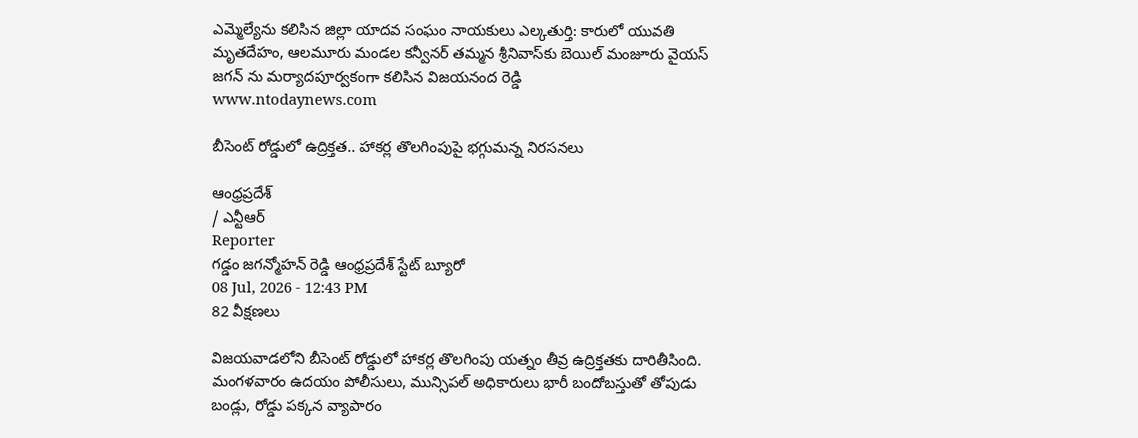ఎమ్మెల్యేను కలిసిన జిల్లా యాదవ సంఘం నాయకులు ఎల్కతుర్తి: కారులో యువతి మృతదేహం, ఆలమూరు మండల కన్వీనర్ తమ్మన శ్రీనివాస్‌కు బెయిల్ మంజూరు వైయస్ జగన్ ను మర్యాదపూర్వకంగా కలిసిన విజయనంద రెడ్డి
www.ntodaynews.com

బీసెంట్ రోడ్డులో ఉద్రిక్తత.. హాకర్ల తొలగింపుపై భగ్గుమన్న నిరసనలు

ఆంధ్రప్రదేశ్
/ ఎన్టీఆర్
Reporter
గడ్డం జగన్మోహన్ రెడ్డి ఆంధ్రప్రదేశ్ స్టేట్ బ్యూరో
08 Jul, 2026 - 12:43 PM
82 వీక్షణలు

విజయవాడలోని బీసెంట్ రోడ్డులో హాకర్ల తొలగింపు యత్నం తీవ్ర ఉద్రిక్తతకు దారితీసింది. మంగళవారం ఉదయం పోలీసులు, మున్సిపల్ అధికారులు భారీ బందోబస్తుతో తోపుడు బండ్లు, రోడ్డు పక్కన వ్యాపారం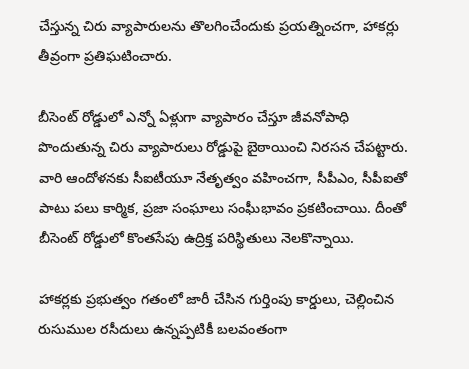చేస్తున్న చిరు వ్యాపారులను తొలగించేందుకు ప్రయత్నించగా, హాకర్లు తీవ్రంగా ప్రతిఘటించారు.

బీసెంట్ రోడ్డులో ఎన్నో ఏళ్లుగా వ్యాపారం చేస్తూ జీవనోపాధి పొందుతున్న చిరు వ్యాపారులు రోడ్డుపై బైఠాయించి నిరసన చేపట్టారు. వారి ఆందోళనకు సీఐటీయూ నేతృత్వం వహించగా, సీపీఎం, సీపీఐతో పాటు పలు కార్మిక, ప్రజా సంఘాలు సంఘీభావం ప్రకటించాయి. దీంతో బీసెంట్ రోడ్డులో కొంతసేపు ఉద్రిక్త పరిస్థితులు నెలకొన్నాయి.

హాకర్లకు ప్రభుత్వం గతంలో జారీ చేసిన గుర్తింపు కార్డులు, చెల్లించిన రుసుముల రసీదులు ఉన్నప్పటికీ బలవంతంగా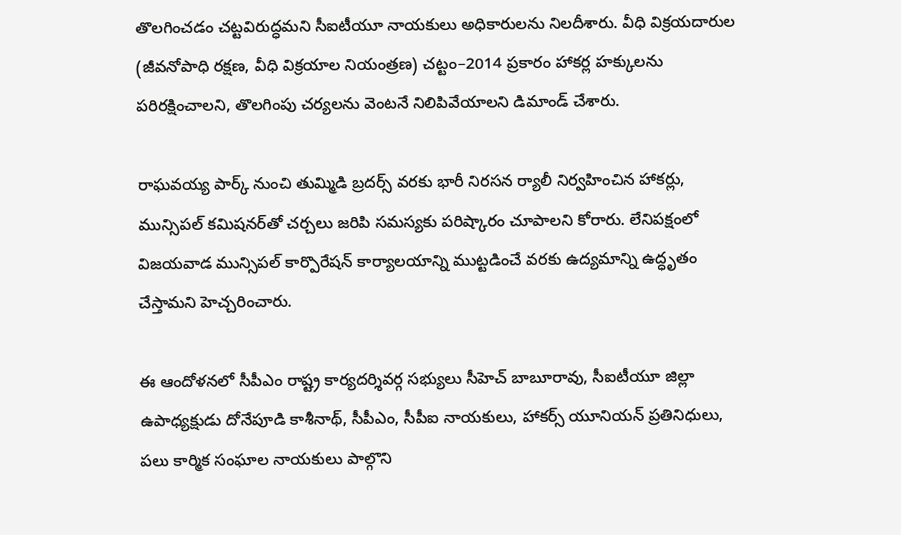తొలగించడం చట్టవిరుద్ధమని సీఐటీయూ నాయకులు అధికారులను నిలదీశారు. వీధి విక్రయదారుల (జీవనోపాధి రక్షణ, వీధి విక్రయాల నియంత్రణ) చట్టం–2014 ప్రకారం హాకర్ల హక్కులను పరిరక్షించాలని, తొలగింపు చర్యలను వెంటనే నిలిపివేయాలని డిమాండ్ చేశారు.

రాఘవయ్య పార్క్ నుంచి తుమ్మిడి బ్రదర్స్ వరకు భారీ నిరసన ర్యాలీ నిర్వహించిన హాకర్లు, మున్సిపల్ కమిషనర్‌తో చర్చలు జరిపి సమస్యకు పరిష్కారం చూపాలని కోరారు. లేనిపక్షంలో విజయవాడ మున్సిపల్ కార్పొరేషన్ కార్యాలయాన్ని ముట్టడించే వరకు ఉద్యమాన్ని ఉద్ధృతం చేస్తామని హెచ్చరించారు.

ఈ ఆందోళనలో సీపీఎం రాష్ట్ర కార్యదర్శివర్గ సభ్యులు సీహెచ్ బాబూరావు, సీఐటీయూ జిల్లా ఉపాధ్యక్షుడు దోనేపూడి కాశీనాథ్, సీపీఎం, సీపీఐ నాయకులు, హాకర్స్ యూనియన్ ప్రతినిధులు, పలు కార్మిక సంఘాల నాయకులు పాల్గొని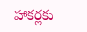హాకర్లకు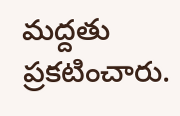మద్దతు ప్రకటించారు.